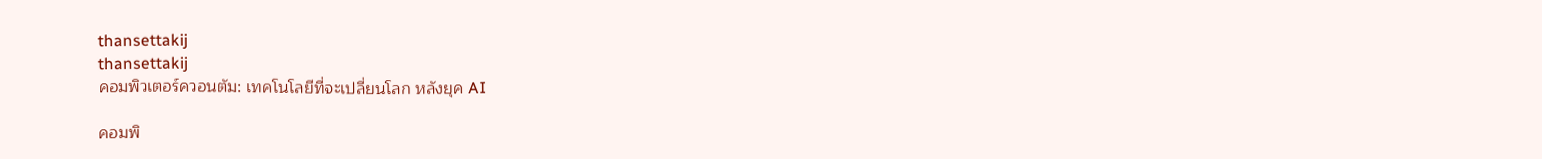thansettakij
thansettakij
คอมพิวเตอร์ควอนตัม: เทคโนโลยีที่จะเปลี่ยนโลก หลังยุค AI

คอมพิ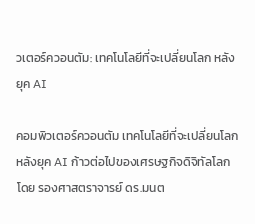วเตอร์ควอนตัม: เทคโนโลยีที่จะเปลี่ยนโลก หลังยุค AI

คอมพิวเตอร์ควอนตัม เทคโนโลยีที่จะเปลี่ยนโลก หลังยุค AI ก้าวต่อไปของเศรษฐกิจดิจิทัลโลก โดย รองศาสตราจารย์ ดร.มนต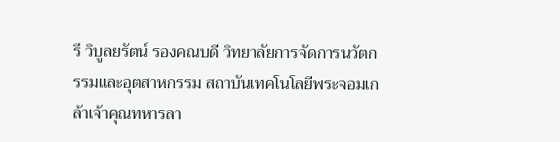รี วิบูลยรัตน์ รองคณบดี วิทยาลัยการจัดการนวัตกรรมและอุตสาหกรรม สถาบันเทคโนโลยีพระจอมเกล้าเจ้าคุณทหารลา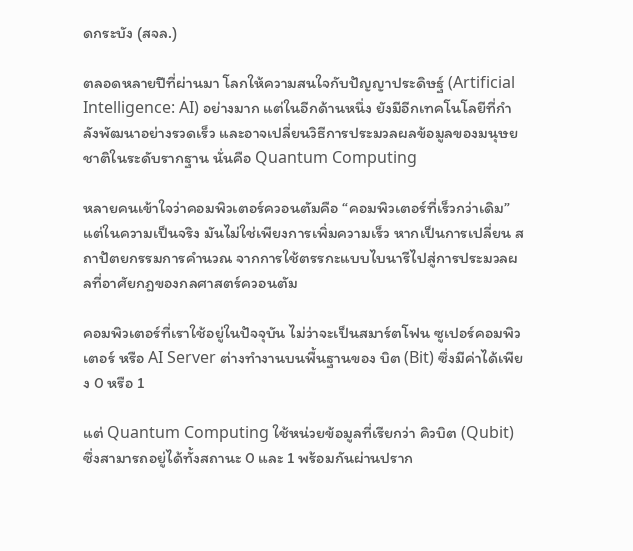ดกระบัง (สจล.)

ตลอดหลายปีที่ผ่านมา โลกให้ความสนใจกับปัญญาประดิษฐ์ (Artificial Intelligence: AI) อย่างมาก แต่ในอีกด้านหนึ่ง ยังมีอีกเทคโนโลยีที่กำลังพัฒนาอย่างรวดเร็ว และอาจเปลี่ยนวิธีการประมวลผลข้อมูลของมนุษยชาติในระดับรากฐาน นั่นคือ Quantum Computing

หลายคนเข้าใจว่าคอมพิวเตอร์ควอนตัมคือ “คอมพิวเตอร์ที่เร็วกว่าเดิม” แต่ในความเป็นจริง มันไม่ใช่เพียงการเพิ่มความเร็ว หากเป็นการเปลี่ยน สถาปัตยกรรมการคำนวณ จากการใช้ตรรกะแบบไบนารีไปสู่การประมวลผลที่อาศัยกฎของกลศาสตร์ควอนตัม

คอมพิวเตอร์ที่เราใช้อยู่ในปัจจุบัน ไม่ว่าจะเป็นสมาร์ตโฟน ซูเปอร์คอมพิวเตอร์ หรือ AI Server ต่างทำงานบนพื้นฐานของ บิต (Bit) ซึ่งมีค่าได้เพียง 0 หรือ 1

แต่ Quantum Computing ใช้หน่วยข้อมูลที่เรียกว่า คิวบิต (Qubit) ซึ่งสามารถอยู่ได้ทั้งสถานะ 0 และ 1 พร้อมกันผ่านปราก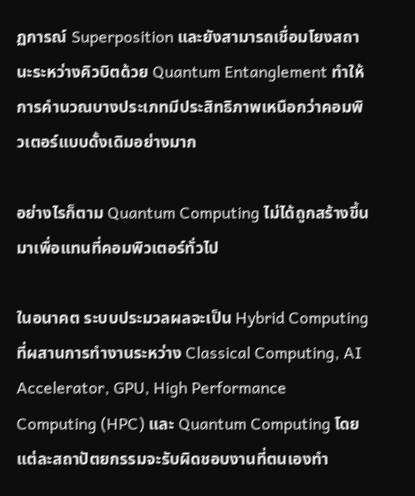ฏการณ์ Superposition และยังสามารถเชื่อมโยงสถานะระหว่างคิวบิตด้วย Quantum Entanglement ทำให้การคำนวณบางประเภทมีประสิทธิภาพเหนือกว่าคอมพิวเตอร์แบบดั้งเดิมอย่างมาก

อย่างไรก็ตาม Quantum Computing ไม่ได้ถูกสร้างขึ้นมาเพื่อแทนที่คอมพิวเตอร์ทั่วไป

ในอนาคต ระบบประมวลผลจะเป็น Hybrid Computing ที่ผสานการทำงานระหว่าง Classical Computing, AI Accelerator, GPU, High Performance Computing (HPC) และ Quantum Computing โดยแต่ละสถาปัตยกรรมจะรับผิดชอบงานที่ตนเองทำ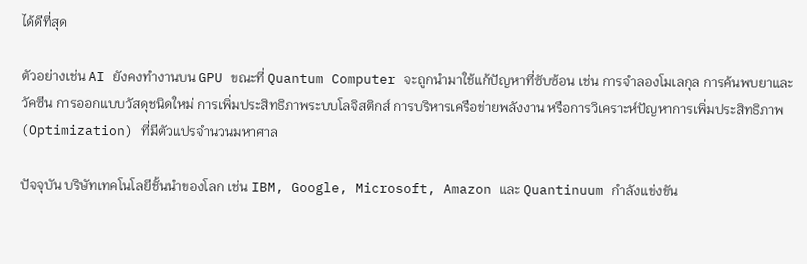ได้ดีที่สุด

ตัวอย่างเช่น AI ยังคงทำงานบน GPU ขณะที่ Quantum Computer จะถูกนำมาใช้แก้ปัญหาที่ซับซ้อน เช่น การจำลองโมเลกุล การค้นพบยาและวัคซีน การออกแบบวัสดุชนิดใหม่ การเพิ่มประสิทธิภาพระบบโลจิสติกส์ การบริหารเครือข่ายพลังงาน หรือการวิเคราะห์ปัญหาการเพิ่มประสิทธิภาพ (Optimization) ที่มีตัวแปรจำนวนมหาศาล

ปัจจุบัน บริษัทเทคโนโลยีชั้นนำของโลก เช่น IBM, Google, Microsoft, Amazon และ Quantinuum กำลังแข่งขัน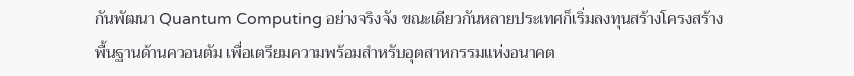กันพัฒนา Quantum Computing อย่างจริงจัง ขณะเดียวกันหลายประเทศก็เริ่มลงทุนสร้างโครงสร้างพื้นฐานด้านควอนตัม เพื่อเตรียมความพร้อมสำหรับอุตสาหกรรมแห่งอนาคต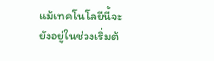แม้เทคโนโลยีนี้จะยังอยู่ในช่วงเริ่มต้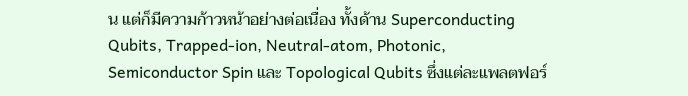น แต่ก็มีความก้าวหน้าอย่างต่อเนื่อง ทั้งด้าน Superconducting Qubits, Trapped-ion, Neutral-atom, Photonic, Semiconductor Spin และ Topological Qubits ซึ่งแต่ละแพลตฟอร์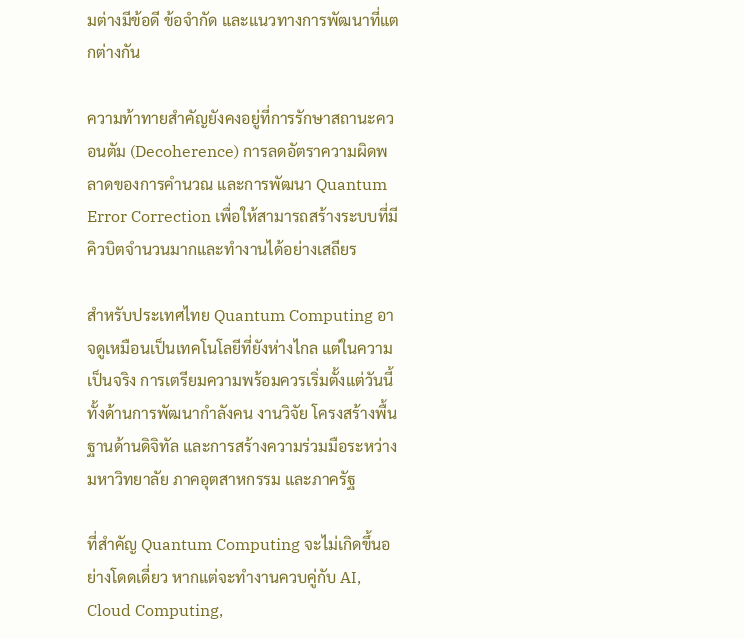มต่างมีข้อดี ข้อจำกัด และแนวทางการพัฒนาที่แตกต่างกัน

ความท้าทายสำคัญยังคงอยู่ที่การรักษาสถานะควอนตัม (Decoherence) การลดอัตราความผิดพลาดของการคำนวณ และการพัฒนา Quantum Error Correction เพื่อให้สามารถสร้างระบบที่มีคิวบิตจำนวนมากและทำงานได้อย่างเสถียร

สำหรับประเทศไทย Quantum Computing อาจดูเหมือนเป็นเทคโนโลยีที่ยังห่างไกล แต่ในความเป็นจริง การเตรียมความพร้อมควรเริ่มตั้งแต่วันนี้ ทั้งด้านการพัฒนากำลังคน งานวิจัย โครงสร้างพื้นฐานด้านดิจิทัล และการสร้างความร่วมมือระหว่างมหาวิทยาลัย ภาคอุตสาหกรรม และภาครัฐ

ที่สำคัญ Quantum Computing จะไม่เกิดขึ้นอย่างโดดเดี่ยว หากแต่จะทำงานควบคู่กับ AI, Cloud Computing,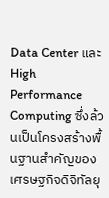Data Center และ High Performance Computing ซึ่งล้วนเป็นโครงสร้างพื้นฐานสำคัญของเศรษฐกิจดิจิทัลยุ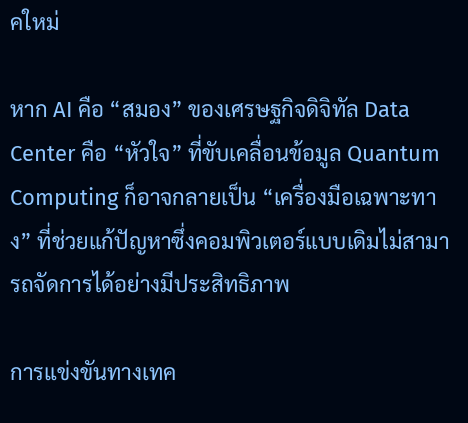คใหม่

หาก AI คือ “สมอง” ของเศรษฐกิจดิจิทัล Data Center คือ “หัวใจ” ที่ขับเคลื่อนข้อมูล Quantum Computing ก็อาจกลายเป็น “เครื่องมือเฉพาะทาง” ที่ช่วยแก้ปัญหาซึ่งคอมพิวเตอร์แบบเดิมไม่สามารถจัดการได้อย่างมีประสิทธิภาพ

การแข่งขันทางเทค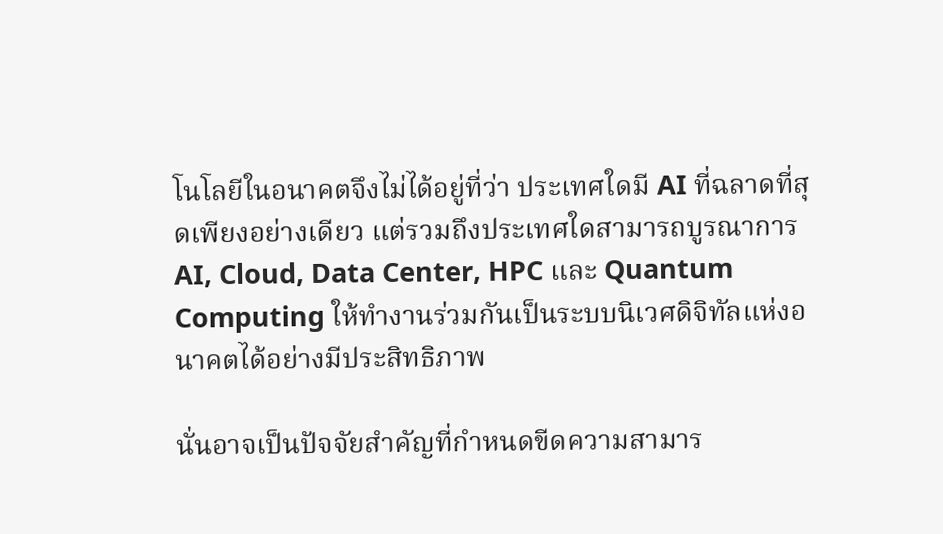โนโลยีในอนาคตจึงไม่ได้อยู่ที่ว่า ประเทศใดมี AI ที่ฉลาดที่สุดเพียงอย่างเดียว แต่รวมถึงประเทศใดสามารถบูรณาการ AI, Cloud, Data Center, HPC และ Quantum Computing ให้ทำงานร่วมกันเป็นระบบนิเวศดิจิทัลแห่งอนาคตได้อย่างมีประสิทธิภาพ

นั่นอาจเป็นปัจจัยสำคัญที่กำหนดขีดความสามาร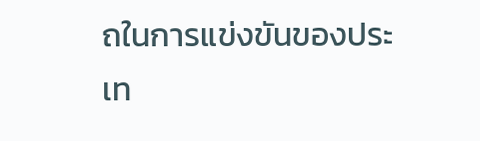ถในการแข่งขันของประเท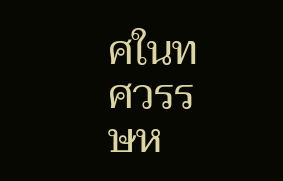ศในทศวรรษห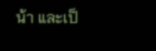น้า และเป็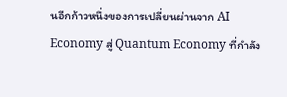นอีกก้าวหนึ่งของการเปลี่ยนผ่านจาก AI Economy สู่ Quantum Economy ที่กำลัง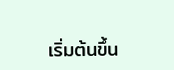เริ่มต้นขึ้น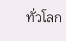ทั่วโลก